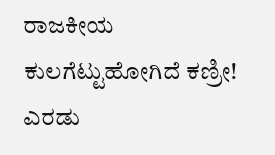ರಾಜಕೀಯ ಕುಲಗೆಟ್ಟುಹೋಗಿದೆ ಕಣ್ರೀ! ಎರಡು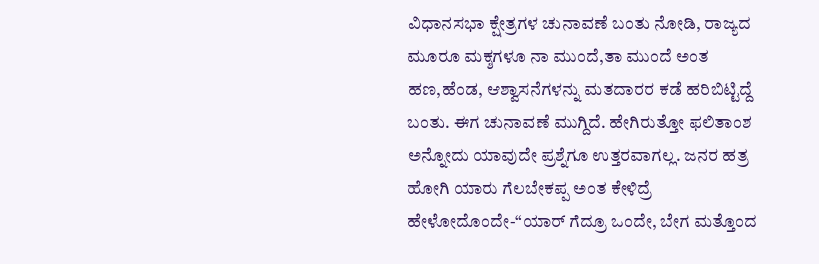ವಿಧಾನಸಭಾ ಕ್ಷೇತ್ರಗಳ ಚುನಾವಣೆ ಬಂತು ನೋಡಿ, ರಾಜ್ಯದ ಮೂರೂ ಮಕ್ಶಗಳೂ ನಾ ಮುಂದೆ,ತಾ ಮುಂದೆ ಅಂತ ಹಣ,ಹೆಂಡ, ಆಶ್ವಾಸನೆಗಳನ್ನು ಮತದಾರರ ಕಡೆ ಹರಿಬಿಟ್ಟಿದ್ದೆ ಬಂತು. ಈಗ ಚುನಾವಣೆ ಮುಗ್ದಿದೆ. ಹೇಗಿರುತ್ತೋ ಫಲಿತಾಂಶ ಅನ್ನೋದು ಯಾವುದೇ ಪ್ರಶ್ನೆಗೂ ಉತ್ತರವಾಗಲ್ಲ. ಜನರ ಹತ್ರ ಹೋಗಿ ಯಾರು ಗೆಲಬೇಕಪ್ಪ ಅಂತ ಕೇಳಿದ್ರೆ ಹೇಳೋದೊಂದೇ-“ಯಾರ್ ಗೆದ್ರೂ ಒಂದೇ, ಬೇಗ ಮತ್ತೊಂದ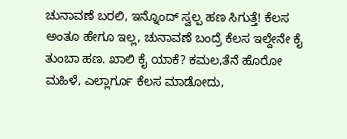ಚುನಾವಣೆ ಬರಲಿ, ಇನ್ನೊಂದ್ ಸ್ವಲ್ಪ ಹಣ ಸಿಗುತ್ತೆ! ಕೆಲಸ ಅಂತೂ ಹೇಗೂ ಇಲ್ಲ, ಚುನಾವಣೆ ಬಂದ್ರೆ ಕೆಲಸ ಇಲ್ದೇನೇ ಕೈ ತುಂಬಾ ಹಣ. ಖಾಲಿ ಕೈ ಯಾಕೆ? ಕಮಲ,ತೆನೆ ಹೊರೋ ಮಹಿಳೆ, ಎಲ್ಲಾರ್ಗೂ ಕೆಲಸ ಮಾಡೋದು,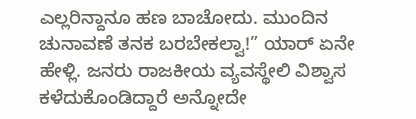ಎಲ್ಲರಿನ್ದಾನೂ ಹಣ ಬಾಚೋದು. ಮುಂದಿನ ಚುನಾವಣೆ ತನಕ ಬರಬೇಕಲ್ವಾ!” ಯಾರ್ ಏನೇ ಹೇಳ್ಲಿ. ಜನರು ರಾಜಕೀಯ ವ್ಯವಸ್ಥೇಲಿ ವಿಶ್ವಾಸ ಕಳೆದುಕೊಂಡಿದ್ದಾರೆ ಅನ್ನೋದೇ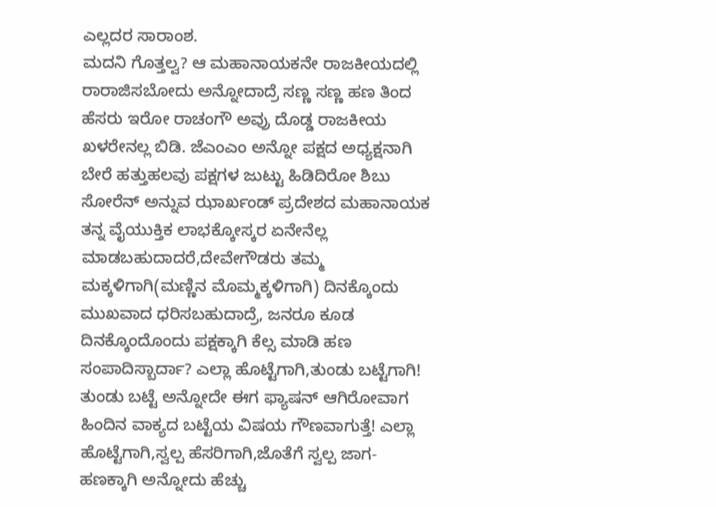ಎಲ್ಲದರ ಸಾರಾಂಶ.
ಮದನಿ ಗೊತ್ತಲ್ವ? ಆ ಮಹಾನಾಯಕನೇ ರಾಜಕೀಯದಲ್ಲಿ ರಾರಾಜಿಸಬೋದು ಅನ್ನೋದಾದ್ರೆ ಸಣ್ಣ ಸಣ್ಣ ಹಣ ತಿಂದ ಹೆಸರು ಇರೋ ರಾಚಂಗೌ ಅವ್ರು ದೊಡ್ಡ ರಾಜಕೀಯ ಖಳರೇನಲ್ಲ ಬಿಡಿ. ಜೆಎಂಎಂ ಅನ್ನೋ ಪಕ್ಷದ ಅಧ್ಯಕ್ಷನಾಗಿ ಬೇರೆ ಹತ್ತುಹಲವು ಪಕ್ಷಗಳ ಜುಟ್ಟು ಹಿಡಿದಿರೋ ಶಿಬು ಸೋರೆನ್ ಅನ್ನುವ ಝಾರ್ಖಂಡ್ ಪ್ರದೇಶದ ಮಹಾನಾಯಕ ತನ್ನ ವೈಯುಕ್ತಿಕ ಲಾಭಕ್ಕೋಸ್ಕರ ಏನೇನೆಲ್ಲ ಮಾಡಬಹುದಾದರೆ,ದೇವೇಗೌಡರು ತಮ್ಮ ಮಕ್ಕಳಿಗಾಗಿ(ಮಣ್ಣಿನ ಮೊಮ್ಮಕ್ಕಳಿಗಾಗಿ) ದಿನಕ್ಕೊಂದು ಮುಖವಾದ ಧರಿಸಬಹುದಾದ್ರೆ, ಜನರೂ ಕೂಡ ದಿನಕ್ಕೊಂದೊಂದು ಪಕ್ಷಕ್ಕಾಗಿ ಕೆಲ್ಸ ಮಾಡಿ ಹಣ ಸಂಪಾದಿಸ್ಬಾರ್ದಾ? ಎಲ್ಲಾ ಹೊಟ್ಟೆಗಾಗಿ,ತುಂಡು ಬಟ್ಟೆಗಾಗಿ! ತುಂಡು ಬಟ್ಟೆ ಅನ್ನೋದೇ ಈಗ ಫ್ಯಾಷನ್ ಆಗಿರೋವಾಗ ಹಿಂದಿನ ವಾಕ್ಯದ ಬಟ್ಟೆಯ ವಿಷಯ ಗೌಣವಾಗುತ್ತೆ! ಎಲ್ಲಾ ಹೊಟ್ಟೆಗಾಗಿ,ಸ್ವಲ್ಪ ಹೆಸರಿಗಾಗಿ,ಜೊತೆಗೆ ಸ್ವಲ್ಪ ಜಾಗ-ಹಣಕ್ಕಾಗಿ ಅನ್ನೋದು ಹೆಚ್ಚು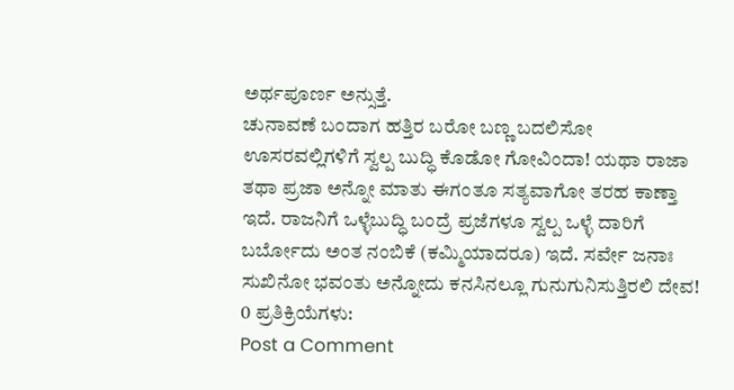ಅರ್ಥಪೂರ್ಣ ಅನ್ಸುತ್ತೆ.
ಚುನಾವಣೆ ಬಂದಾಗ ಹತ್ತಿರ ಬರೋ ಬಣ್ಣ ಬದಲಿಸೋ ಊಸರವಲ್ಲಿಗಳಿಗೆ ಸ್ವಲ್ಪ ಬುದ್ಧಿ ಕೊಡೋ ಗೋವಿಂದಾ! ಯಥಾ ರಾಜಾ ತಥಾ ಪ್ರಜಾ ಅನ್ನೋ ಮಾತು ಈಗಂತೂ ಸತ್ಯವಾಗೋ ತರಹ ಕಾಣ್ತಾ ಇದೆ. ರಾಜನಿಗೆ ಒಳ್ಳೆಬುದ್ಧಿ ಬಂದ್ರೆ ಪ್ರಜೆಗಳೂ ಸ್ವಲ್ಪ ಒಳ್ಳೆ ದಾರಿಗೆ ಬರ್ಬೋದು ಅಂತ ನಂಬಿಕೆ (ಕಮ್ಮಿಯಾದರೂ) ಇದೆ. ಸರ್ವೇ ಜನಾಃ ಸುಖಿನೋ ಭವಂತು ಅನ್ನೋದು ಕನಸಿನಲ್ಲೂ ಗುನುಗುನಿಸುತ್ತಿರಲಿ ದೇವ!
0 ಪ್ರತಿಕ್ರಿಯೆಗಳು:
Post a Comment